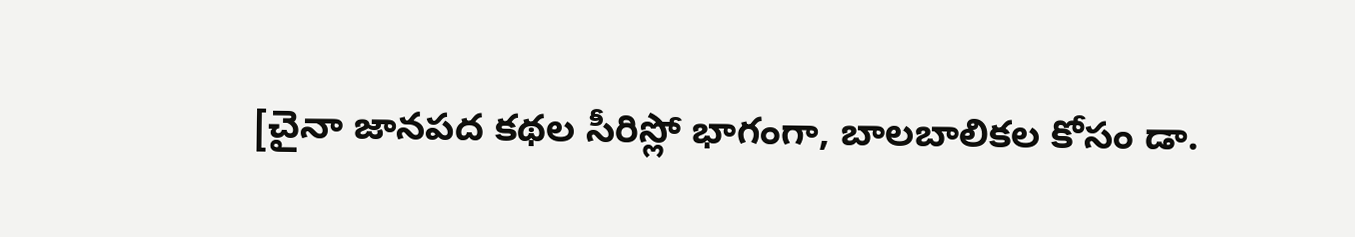[చైనా జానపద కథల సీరిస్లో భాగంగా, బాలబాలికల కోసం డా.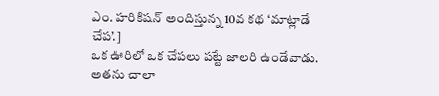ఎం. హరికిషన్ అందిస్తున్న 10వ కథ ‘మాట్లాడే చేప’.]
ఒక ఊరిలో ఒక చేపలు పట్టే జాలరి ఉండేవాడు. అతను చాలా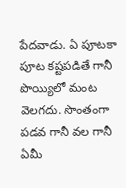పేదవాడు. ఏ పూటకా పూట కష్టపడితే గానీ పొయ్యిలో మంట వెలగదు. సొంతంగా పడవ గానీ వల గానీ ఏమీ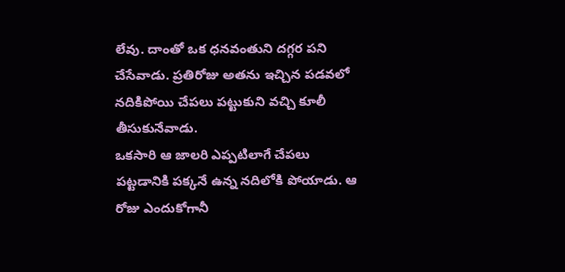లేవు. దాంతో ఒక ధనవంతుని దగ్గర పని చేసేవాడు. ప్రతిరోజు అతను ఇచ్చిన పడవలో నదికిపోయి చేపలు పట్టుకుని వచ్చి కూలీ తీసుకునేవాడు.
ఒకసారి ఆ జాలరి ఎప్పటిలాగే చేపలు పట్టడానికి పక్కనే ఉన్న నదిలోకి పోయాడు. ఆ రోజు ఎందుకోగానీ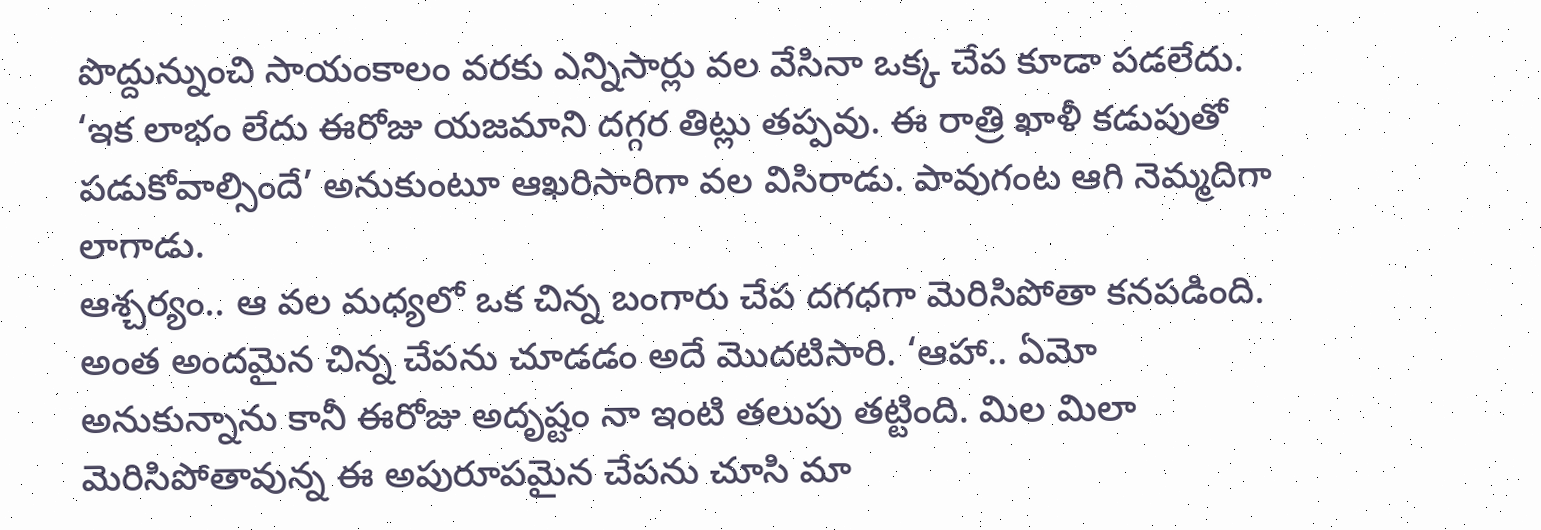పొద్దున్నుంచి సాయంకాలం వరకు ఎన్నిసార్లు వల వేసినా ఒక్క చేప కూడా పడలేదు. ‘ఇక లాభం లేదు ఈరోజు యజమాని దగ్గర తిట్లు తప్పవు. ఈ రాత్రి ఖాళీ కడుపుతో పడుకోవాల్సిందే’ అనుకుంటూ ఆఖరిసారిగా వల విసిరాడు. పావుగంట ఆగి నెమ్మదిగా లాగాడు.
ఆశ్చర్యం.. ఆ వల మధ్యలో ఒక చిన్న బంగారు చేప దగధగా మెరిసిపోతా కనపడింది. అంత అందమైన చిన్న చేపను చూడడం అదే మొదటిసారి. ‘ఆహా.. ఏమో అనుకున్నాను కానీ ఈరోజు అదృష్టం నా ఇంటి తలుపు తట్టింది. మిల మిలా మెరిసిపోతావున్న ఈ అపురూపమైన చేపను చూసి మా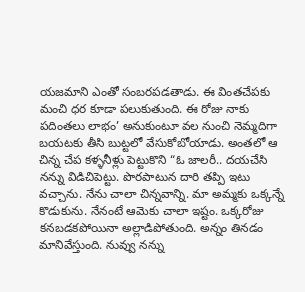యజమాని ఎంతో సంబరపడతాడు. ఈ వింతచేపకు మంచి ధర కూడా పలుకుతుంది. ఈ రోజు నాకు పదింతలు లాభం’ అనుకుంటూ వల నుంచి నెమ్మదిగా బయటకు తీసి బుట్టలో వేసుకోబోయాడు. అంతలో ఆ చిన్న చేప కళ్ళనీళ్లు పెట్టుకొని “ఓ జాలరీ.. దయచేసి నన్ను విడిచిపెట్టు. పొరపాటున దారి తప్పి ఇటు వచ్చాను. నేను చాలా చిన్నవాన్ని. మా అమ్మకు ఒక్కన్నే కొడుకును. నేనంటే ఆమెకు చాలా ఇష్టం. ఒక్కరోజు కనబడకపోయినా అల్లాడిపోతుంది. అన్నం తినడం మానివేస్తుంది. నువ్వు నన్ను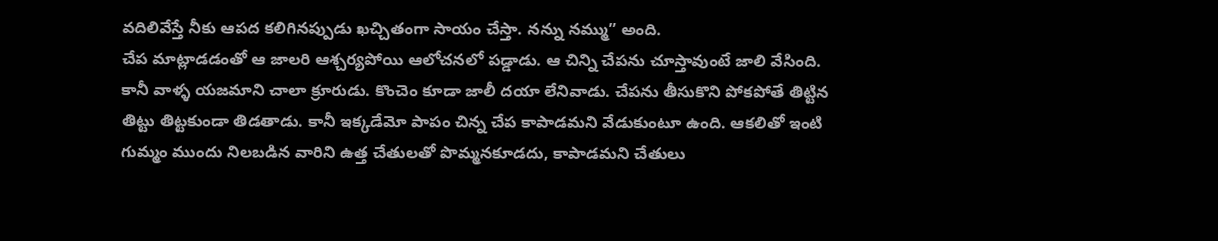వదిలివేస్తే నీకు ఆపద కలిగినప్పుడు ఖచ్చితంగా సాయం చేస్తా. నన్ను నమ్ము” అంది.
చేప మాట్లాడడంతో ఆ జాలరి ఆశ్చర్యపోయి ఆలోచనలో పడ్డాడు. ఆ చిన్ని చేపను చూస్తావుంటే జాలి వేసింది. కానీ వాళ్ళ యజమాని చాలా క్రూరుడు. కొంచెం కూడా జాలీ దయా లేనివాడు. చేపను తీసుకొని పోకపోతే తిట్టిన తిట్టు తిట్టకుండా తిడతాడు. కానీ ఇక్కడేమో పాపం చిన్న చేప కాపాడమని వేడుకుంటూ ఉంది. ఆకలితో ఇంటి గుమ్మం ముందు నిలబడిన వారిని ఉత్త చేతులతో పొమ్మనకూడదు, కాపాడమని చేతులు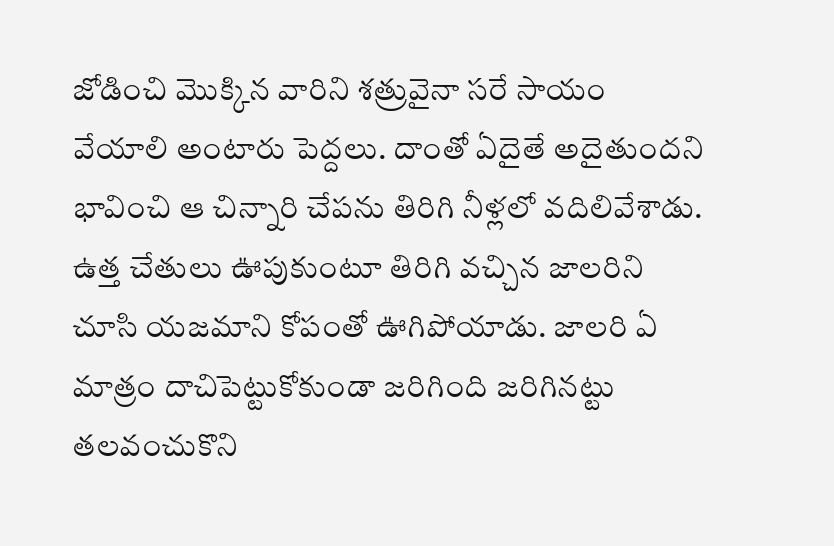జోడించి మొక్కిన వారిని శత్రువైనా సరే సాయం వేయాలి అంటారు పెద్దలు. దాంతో ఏదైతే అదైతుందని భావించి ఆ చిన్నారి చేపను తిరిగి నీళ్లలో వదిలివేశాడు.
ఉత్త చేతులు ఊపుకుంటూ తిరిగి వచ్చిన జాలరిని చూసి యజమాని కోపంతో ఊగిపోయాడు. జాలరి ఏ మాత్రం దాచిపెట్టుకోకుండా జరిగింది జరిగినట్టు తలవంచుకొని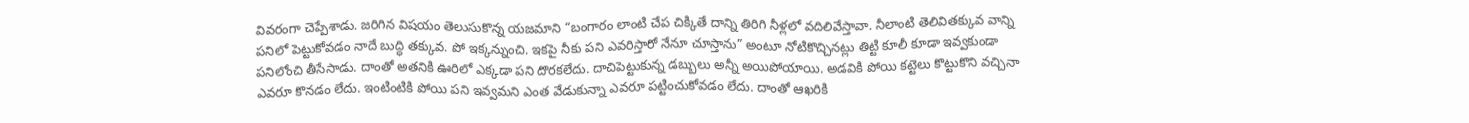వివరంగా చెప్పేశాడు. జరిగిన విషయం తెలుసుకొన్న యజమాని “బంగారం లాంటి చేప చిక్కితే దాన్ని తిరిగి నీళ్లలో వదిలివేస్తావా. నీలాంటి తెలివితక్కువ వాన్ని పనిలో పెట్టుకోవడం నాదే బుద్ధి తక్కువ. పో ఇక్కన్నుంచి. ఇకపై నీకు పని ఎవరిస్తారో నేనూ చూస్తాను” అంటూ నోటికొచ్చినట్లు తిట్టి కూలీ కూడా ఇవ్వకుండా పనిలోంచి తీసేసాడు. దాంతో అతనికి ఊరిలో ఎక్కడా పని దొరకలేదు. దాచిపెట్టుకున్న డబ్బులు అన్నీ అయిపోయాయి. అడవికి పోయి కట్టెలు కొట్టుకొని వచ్చినా ఎవరూ కొనడం లేదు. ఇంటింటికి పోయి పని ఇవ్వమని ఎంత వేడుకున్నా ఎవరూ పట్టించుకోవడం లేదు. దాంతో ఆఖరికి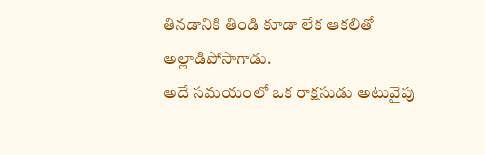తినడానికి తిండి కూడా లేక ఆకలితో అల్లాడిపోసాగాడు.
అదే సమయంలో ఒక రాక్షసుడు అటువైపు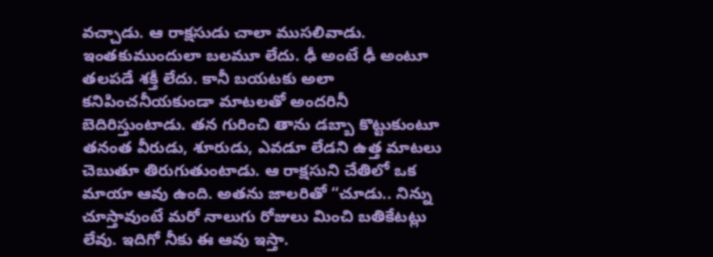వచ్చాడు. ఆ రాక్షసుడు చాలా ముసలివాడు. ఇంతకుముందులా బలమూ లేదు. ఢీ అంటే ఢీ అంటూ తలపడే శక్తీ లేదు. కానీ బయటకు అలా కనిపించనీయకుండా మాటలతో అందరినీ బెదిరిస్తుంటాడు. తన గురించి తాను డబ్బా కొట్టుకుంటూ తనంత వీరుడు, శూరుడు, ఎవడూ లేడని ఉత్త మాటలు చెబుతూ తిరుగుతుంటాడు. ఆ రాక్షసుని చేతిలో ఒక మాయా ఆవు ఉంది. అతను జాలరితో “చూడు.. నిన్ను చూస్తావుంటే మరో నాలుగు రోజులు మించి బతికేటట్లు లేవు. ఇదిగో నీకు ఈ ఆవు ఇస్తా.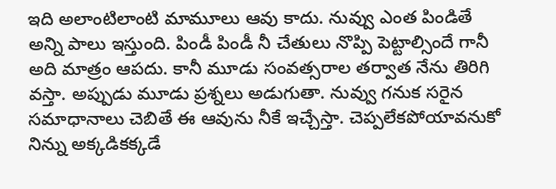ఇది అలాంటిలాంటి మామూలు ఆవు కాదు. నువ్వు ఎంత పిండితే అన్ని పాలు ఇస్తుంది. పిండీ పిండీ నీ చేతులు నొప్పి పెట్టాల్సిందే గానీ అది మాత్రం ఆపదు. కానీ మూడు సంవత్సరాల తర్వాత నేను తిరిగి వస్తా. అప్పుడు మూడు ప్రశ్నలు అడుగుతా. నువ్వు గనుక సరైన సమాధానాలు చెబితే ఈ ఆవును నీకే ఇచ్చేస్తా. చెప్పలేకపోయావనుకో నిన్ను అక్కడికక్కడే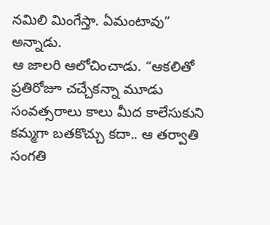నమిలి మింగేస్తా. ఏమంటావు” అన్నాడు.
ఆ జాలరి ఆలోచించాడు. “ఆకలితో ప్రతిరోజూ చచ్చేకన్నా మూడు సంవత్సరాలు కాలు మీద కాలేసుకుని కమ్మగా బతకొచ్చు కదా.. ఆ తర్వాతి సంగతి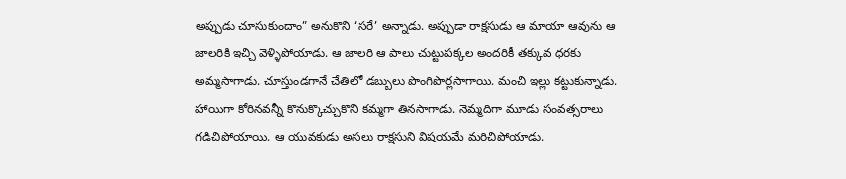అప్పుడు చూసుకుందాం” అనుకొని ‘సరే’ అన్నాడు. అప్పుడా రాక్షసుడు ఆ మాయా ఆవును ఆ జాలరికి ఇచ్చి వెళ్ళిపోయాడు. ఆ జాలరి ఆ పాలు చుట్టుపక్కల అందరికీ తక్కువ ధరకు అమ్మసాగాడు. చూస్తుండగానే చేతిలో డబ్బులు పొంగిపొర్లసాగాయి. మంచి ఇల్లు కట్టుకున్నాడు. హాయిగా కోరినవన్నీ కొనుక్కొచ్చుకొని కమ్మగా తినసాగాడు. నెమ్మదిగా మూడు సంవత్సరాలు గడిచిపోయాయి. ఆ యువకుడు అసలు రాక్షసుని విషయమే మరిచిపోయాడు.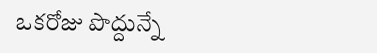ఒకరోజు పొద్దున్నే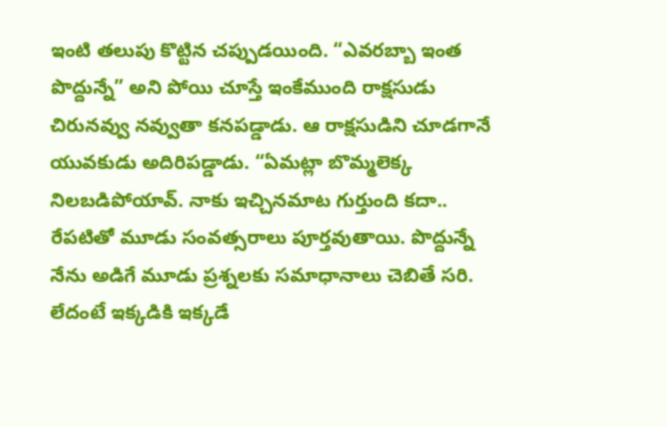ఇంటి తలుపు కొట్టిన చప్పుడయింది. “ఎవరబ్బా ఇంత పొద్దున్నే” అని పోయి చూస్తే ఇంకేముంది రాక్షసుడు చిరునవ్వు నవ్వుతా కనపడ్డాడు. ఆ రాక్షసుడిని చూడగానే యువకుడు అదిరిపడ్డాడు. “ఏమట్లా బొమ్మలెక్క నిలబడిపోయావ్. నాకు ఇచ్చినమాట గుర్తుంది కదా.. రేపటితో మూడు సంవత్సరాలు పూర్తవుతాయి. పొద్దున్నే నేను అడిగే మూడు ప్రశ్నలకు సమాధానాలు చెబితే సరి. లేదంటే ఇక్కడికి ఇక్కడే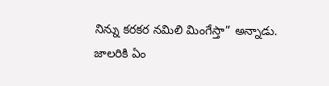నిన్ను కరకర నమిలి మింగేస్తా” అన్నాడు.
జాలరికి ఏం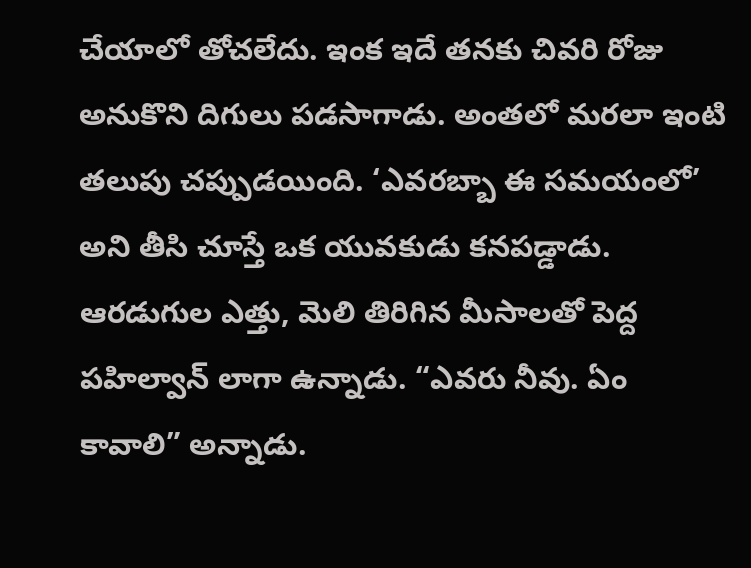చేయాలో తోచలేదు. ఇంక ఇదే తనకు చివరి రోజు అనుకొని దిగులు పడసాగాడు. అంతలో మరలా ఇంటి తలుపు చప్పుడయింది. ‘ఎవరబ్బా ఈ సమయంలో’ అని తీసి చూస్తే ఒక యువకుడు కనపడ్డాడు. ఆరడుగుల ఎత్తు, మెలి తిరిగిన మీసాలతో పెద్ద పహిల్వాన్ లాగా ఉన్నాడు. “ఎవరు నీవు. ఏం కావాలి” అన్నాడు.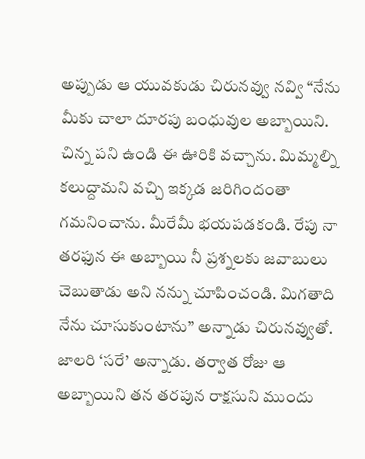అప్పుడు ఆ యువకుడు చిరునవ్వు నవ్వి “నేను మీకు చాలా దూరపు బంధువుల అబ్బాయిని. చిన్న పని ఉండి ఈ ఊరికి వచ్చాను. మిమ్మల్ని కలుద్దామని వచ్చి ఇక్కడ జరిగిందంతా గమనించాను. మీరేమీ భయపడకండి. రేపు నా తరఫున ఈ అబ్బాయి నీ ప్రశ్నలకు జవాబులు చెబుతాడు అని నన్ను చూపించండి. మిగతాది నేను చూసుకుంటాను” అన్నాడు చిరునవ్వుతో. జాలరి ‘సరే’ అన్నాడు. తర్వాత రోజు ఆ అబ్బాయిని తన తరపున రాక్షసుని ముందు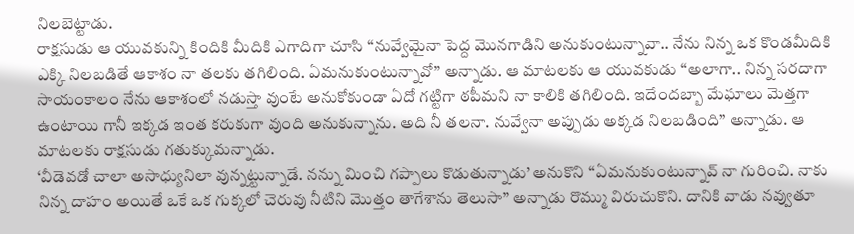నిలబెట్టాడు.
రాక్షసుడు ఆ యువకున్ని కిందికి మీదికి ఎగాదిగా చూసి “నువ్వేమైనా పెద్ద మొనగాడిని అనుకుంటున్నావా.. నేను నిన్న ఒక కొండమీదికి ఎక్కి నిలబడితే ఆకాశం నా తలకు తగిలింది. ఏమనుకుంటున్నావో” అన్నాడు. ఆ మాటలకు ఆ యువకుడు “అలాగా.. నిన్న సరదాగా సాయంకాలం నేను ఆకాశంలో నడుస్తా వుంటే అనుకోకుండా ఏదో గట్టిగా ఠపీమని నా కాలికి తగిలింది. ఇదేందబ్బా మేఘాలు మెత్తగా ఉంటాయి గానీ ఇక్కడ ఇంత కరుకుగా వుంది అనుకున్నాను. అది నీ తలనా. నువ్వేనా అప్పుడు అక్కడ నిలబడింది” అన్నాడు. ఆ మాటలకు రాక్షసుడు గతుక్కుమన్నాడు.
‘వీడెవడో చాలా అసాధ్యునిలా వున్నట్టున్నాడే. నన్ను మించి గప్పాలు కొడుతున్నాడు’ అనుకొని “ఏమనుకుంటున్నావ్ నా గురించి. నాకు నిన్న దాహం అయితే ఒకే ఒక గుక్కలో చెరువు నీటిని మొత్తం తాగేశాను తెలుసా” అన్నాడు రొమ్ము విరుచుకొని. దానికి వాడు నవ్వుతూ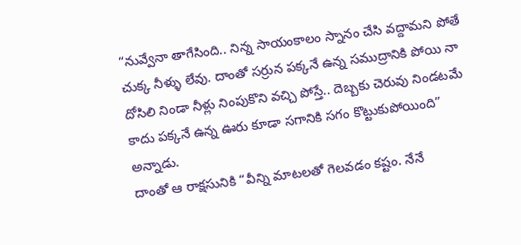“నువ్వేనా తాగేసింది.. నిన్న సాయంకాలం స్నానం చేసి వద్దామని పోతే చుక్క నీళ్ళు లేవు. దాంతో సర్రున పక్కనే ఉన్న సముద్రానికి పోయి నా దోసిలి నిండా నీళ్లు నింపుకొని వచ్చి పోస్తే.. దెబ్బకు చెరువు నిండటమే కాదు పక్కనే ఉన్న ఊరు కూడా సగానికి సగం కొట్టుకుపోయింది” అన్నాడు.
దాంతో ఆ రాక్షసునికి “వీన్ని మాటలతో గెలవడం కష్టం. నేనే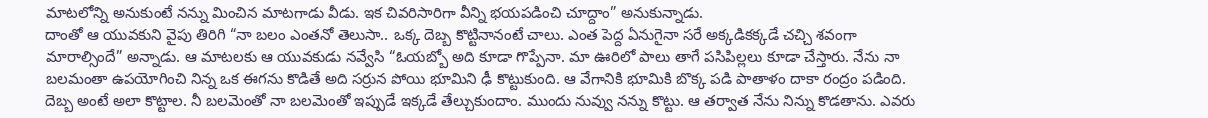మాటలోన్ని అనుకుంటే నన్ను మించిన మాటగాడు వీడు. ఇక చివరిసారిగా వీన్ని భయపడించి చూద్దాం” అనుకున్నాడు.
దాంతో ఆ యువకుని వైపు తిరిగి “నా బలం ఎంతనో తెలుసా.. ఒక్క దెబ్బ కొట్టినానంటే చాలు. ఎంత పెద్ద ఏనుగైనా సరే అక్కడికక్కడే చచ్చి శవంగా మారాల్సిందే” అన్నాడు. ఆ మాటలకు ఆ యువకుడు నవ్వేసి “ఓయబ్బో అది కూడా గొప్పేనా. మా ఊరిలో పాలు తాగే పసిపిల్లలు కూడా చేస్తారు. నేను నా బలమంతా ఉపయోగించి నిన్న ఒక ఈగను కొడితే అది సర్రున పోయి భూమిని ఢీ కొట్టుకుంది. ఆ వేగానికి భూమికి బొక్క పడి పాతాళం దాకా రంద్రం పడింది. దెబ్బ అంటే అలా కొట్టాల. నీ బలమెంతో నా బలమెంతో ఇప్పుడే ఇక్కడే తేల్చుకుందాం. ముందు నువ్వు నన్ను కొట్టు. ఆ తర్వాత నేను నిన్ను కొడతాను. ఎవరు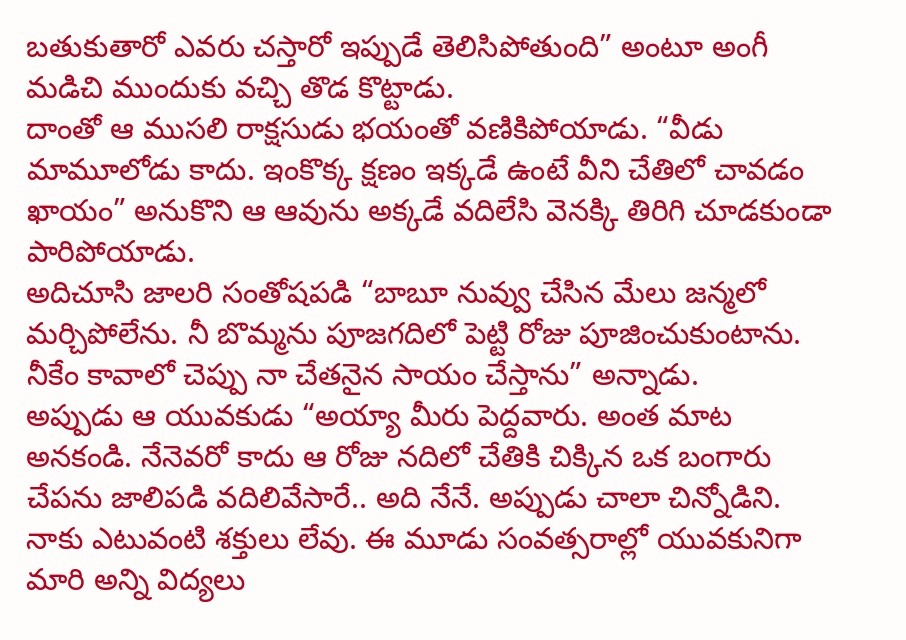బతుకుతారో ఎవరు చస్తారో ఇప్పుడే తెలిసిపోతుంది” అంటూ అంగీ మడిచి ముందుకు వచ్చి తొడ కొట్టాడు.
దాంతో ఆ ముసలి రాక్షసుడు భయంతో వణికిపోయాడు. “వీడు మామూలోడు కాదు. ఇంకొక్క క్షణం ఇక్కడే ఉంటే వీని చేతిలో చావడం ఖాయం” అనుకొని ఆ ఆవును అక్కడే వదిలేసి వెనక్కి తిరిగి చూడకుండా పారిపోయాడు.
అదిచూసి జాలరి సంతోషపడి “బాబూ నువ్వు చేసిన మేలు జన్మలో మర్చిపోలేను. నీ బొమ్మను పూజగదిలో పెట్టి రోజు పూజించుకుంటాను. నీకేం కావాలో చెప్పు నా చేతనైన సాయం చేస్తాను” అన్నాడు.
అప్పుడు ఆ యువకుడు “అయ్యా మీరు పెద్దవారు. అంత మాట అనకండి. నేనెవరో కాదు ఆ రోజు నదిలో చేతికి చిక్కిన ఒక బంగారు చేపను జాలిపడి వదిలివేసారే.. అది నేనే. అప్పుడు చాలా చిన్నోడిని. నాకు ఎటువంటి శక్తులు లేవు. ఈ మూడు సంవత్సరాల్లో యువకునిగా మారి అన్ని విద్యలు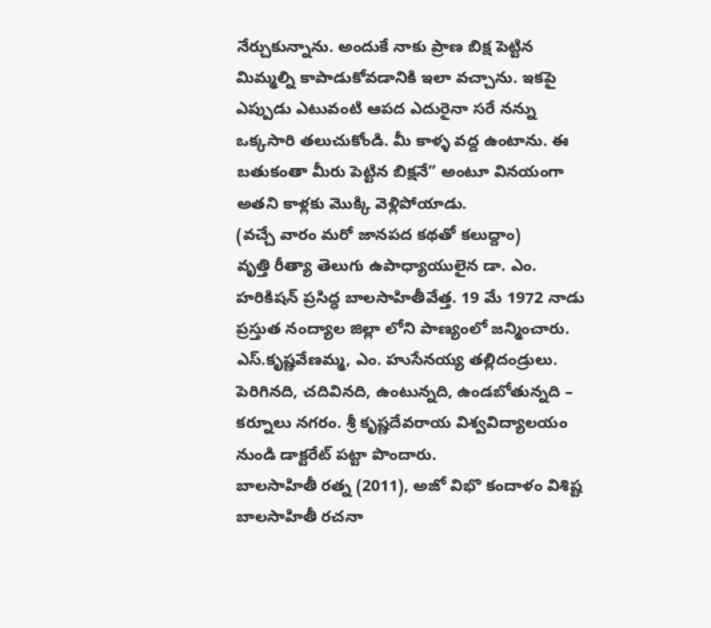నేర్చుకున్నాను. అందుకే నాకు ప్రాణ బిక్ష పెట్టిన మిమ్మల్ని కాపాడుకోవడానికి ఇలా వచ్చాను. ఇకపై ఎప్పుడు ఎటువంటి ఆపద ఎదురైనా సరే నన్ను ఒక్కసారి తలుచుకోండి. మీ కాళ్ళ వద్ద ఉంటాను. ఈ బతుకంతా మీరు పెట్టిన బిక్షనే” అంటూ వినయంగా అతని కాళ్లకు మొక్కి వెళ్లిపోయాడు.
(వచ్చే వారం మరో జానపద కథతో కలుద్దాం)
వృత్తి రీత్యా తెలుగు ఉపాధ్యాయులైన డా. ఎం. హరికిషన్ ప్రసిద్ధ బాలసాహితీవేత్త. 19 మే 1972 నాడు ప్రస్తుత నంద్యాల జిల్లా లోని పాణ్యంలో జన్మించారు. ఎస్.కృష్ణవేణమ్మ, ఎం. హుసేనయ్య తల్లిదండ్రులు. పెరిగినది, చదివినది, ఉంటున్నది, ఉండబోతున్నది – కర్నూలు నగరం. శ్రీ కృష్ణదేవరాయ విశ్వవిద్యాలయం నుండి డాక్టరేట్ పట్టా పొందారు.
బాలసాహితీ రత్న (2011), అజో విభొ కందాళం విశిష్ట బాలసాహితీ రచనా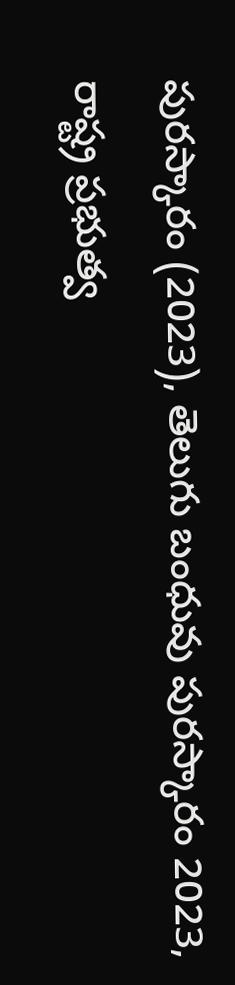పురస్కారం (2023), తెలుగు బంధువు పురస్కారం 2023, రాష్ట్ర ప్రభుత్వ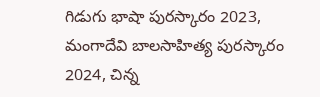గిడుగు భాషా పురస్కారం 2023, మంగాదేవి బాలసాహిత్య పురస్కారం 2024, చిన్న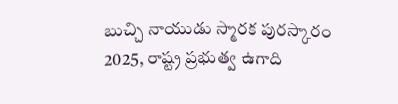బుచ్చి నాయుడు స్మారక పురస్కారం 2025, రాష్ట్ర ప్రభుత్వ ఉగాది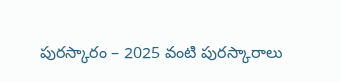పురస్కారం – 2025 వంటి పురస్కారాలు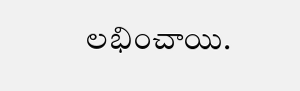లభించాయి.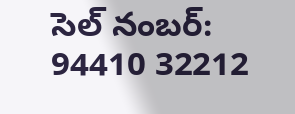సెల్ నంబర్: 94410 32212